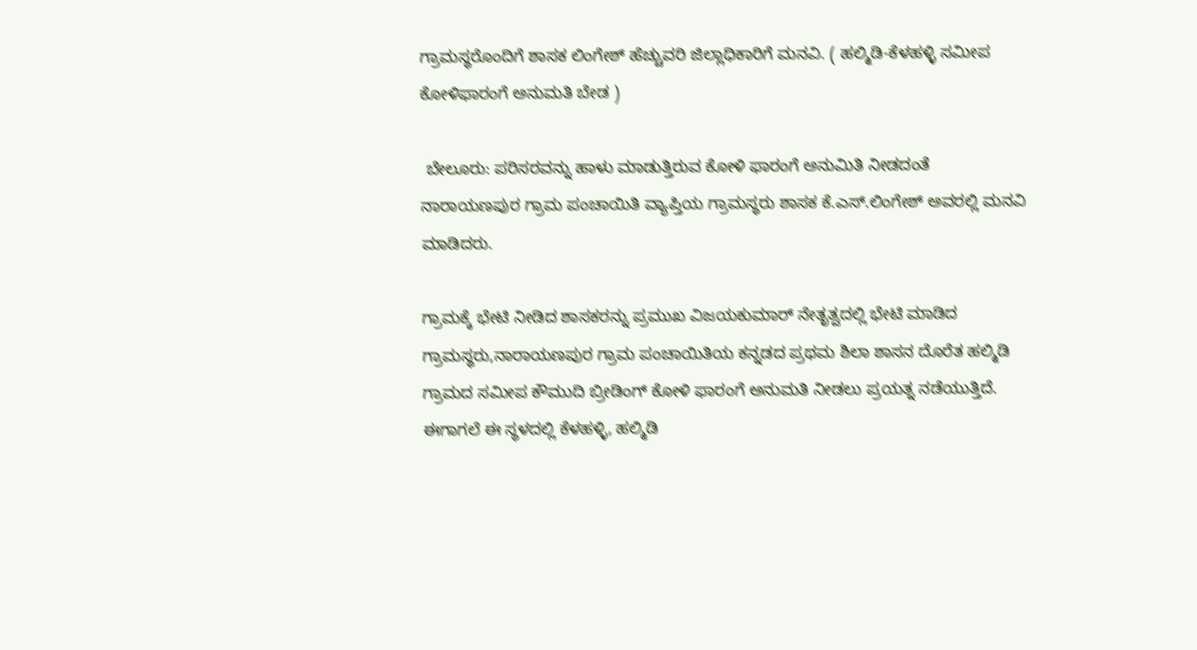ಗ್ರಾಮಸ್ಥರೊಂದಿಗೆ ಶಾಸಕ ಲಿಂಗೇಶ್ ಹೆಚ್ಚುವರಿ ಜಿಲ್ಲಾಧಿಕಾರಿಗೆ ಮನವಿ. ( ಹಲ್ಮಿಡಿ-ಕೆಳಹಳ್ಳಿ ಸಮೀಪ ಕೋಳಿಫಾರಂಗೆ ಅನುಮತಿ ಬೇಡ )

 ಬೇಲೂರು: ಪರಿಸರವನ್ನು ಹಾಳು ಮಾಡುತ್ತಿರುವ ಕೋಳಿ ಫಾರಂಗೆ ಅನುಮಿತಿ ನೀಡದಂತೆ ನಾರಾಯಣಪುರ ಗ್ರಾಮ ಪಂಚಾಯಿತಿ ವ್ಯಾಪ್ತಿಯ ಗ್ರಾಮಸ್ಥರು ಶಾಸಕ ಕೆ.ಎಸ್.ಲಿಂಗೇಶ್ ಅವರಲ್ಲಿ ಮನವಿ ಮಾಡಿದರು.

ಗ್ರಾಮಕ್ಕೆ ಭೇಟಿ ನೀಡಿದ ಶಾಸಕರನ್ನು ಪ್ರಮುಖ ವಿಜಯಕುಮಾರ್ ನೇತೃತ್ವದಲ್ಲಿ ಭೇಟಿ ಮಾಡಿದ ಗ್ರಾಮಸ್ಥರು,ನಾರಾಯಣಪುರ ಗ್ರಾಮ ಪಂಚಾಯಿತಿಯ ಕನ್ನಡದ ಪ್ರಥಮ ಶಿಲಾ ಶಾಸನ ದೊರೆತ ಹಲ್ಮಿಡಿ ಗ್ರಾಮದ ಸಮೀಪ ಕೌಮುದಿ ಬ್ರೀಡಿಂಗ್ ಕೋಳಿ ಫಾರಂಗೆ ಅನುಮತಿ ನೀಡಲು ಪ್ರಯತ್ನ ನಡೆಯುತ್ತಿದೆ. ಈಗಾಗಲೆ ಈ ಸ್ಥಳದಲ್ಲಿ ಕೆಳಹಳ್ಳಿ, ಹಲ್ಮಿಡಿ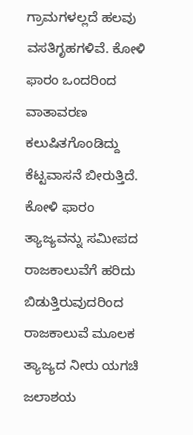ಗ್ರಾಮಗಳಲ್ಲದೆ ಹಲವು ವಸತಿಗೃಹಗಳಿವೆ. ಕೋಳಿ ಫಾರಂ ಒಂದರಿಂದ ವಾತಾವರಣ ಕಲುಷಿತಗೊಂಡಿದ್ದು ಕೆಟ್ಟವಾಸನೆ ಬೀರುತ್ತಿದೆ. ಕೋಳಿ ಫಾರಂ ತ್ಯಾಜ್ಯವನ್ನು ಸಮೀಪದ ರಾಜಕಾಲುವೆಗೆ ಹರಿದು ಬಿಡುತ್ತಿರುವುದರಿಂದ ರಾಜಕಾಲುವೆ ಮೂಲಕ ತ್ಯಾಜ್ಯದ ನೀರು ಯಗಚಿ ಜಲಾಶಯ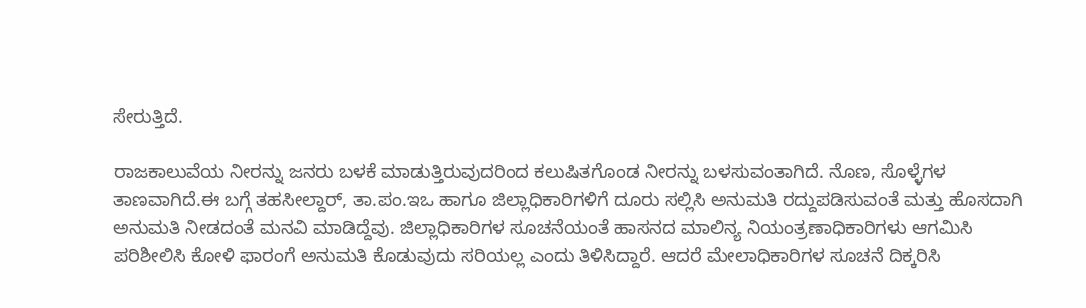ಸೇರುತ್ತಿದೆ.

ರಾಜಕಾಲುವೆಯ ನೀರನ್ನು ಜನರು ಬಳಕೆ ಮಾಡುತ್ತಿರುವುದರಿಂದ ಕಲುಷಿತಗೊಂಡ ನೀರನ್ನು ಬಳಸುವಂತಾಗಿದೆ. ನೊಣ, ಸೊಳ್ಳೆಗಳ ತಾಣವಾಗಿದೆ.ಈ ಬಗ್ಗೆ ತಹಸೀಲ್ದಾರ್, ತಾ.ಪಂ.ಇಒ ಹಾಗೂ ಜಿಲ್ಲಾಧಿಕಾರಿಗಳಿಗೆ ದೂರು ಸಲ್ಲಿಸಿ ಅನುಮತಿ ರದ್ದುಪಡಿಸುವಂತೆ ಮತ್ತು ಹೊಸದಾಗಿ ಅನುಮತಿ ನೀಡದಂತೆ ಮನವಿ ಮಾಡಿದ್ದೆವು. ಜಿಲ್ಲಾಧಿಕಾರಿಗಳ ಸೂಚನೆಯಂತೆ ಹಾಸನದ ಮಾಲಿನ್ಯ ನಿಯಂತ್ರಣಾಧಿಕಾರಿಗಳು ಆಗಮಿಸಿ ಪರಿಶೀಲಿಸಿ ಕೋಳಿ ಫಾರಂಗೆ ಅನುಮತಿ ಕೊಡುವುದು ಸರಿಯಲ್ಲ ಎಂದು ತಿಳಿಸಿದ್ದಾರೆ. ಆದರೆ ಮೇಲಾಧಿಕಾರಿಗಳ ಸೂಚನೆ ದಿಕ್ಕರಿಸಿ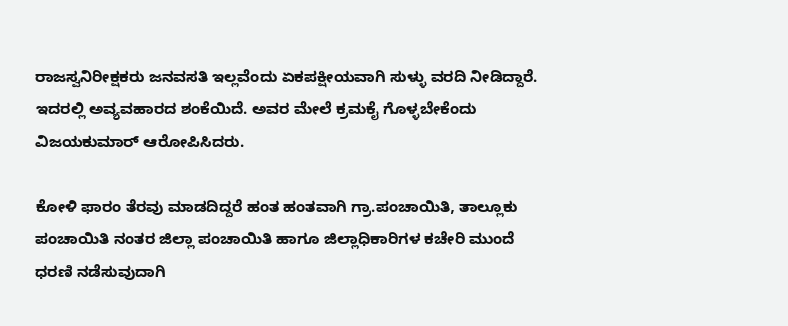ರಾಜಸ್ವನಿರೀಕ್ಷಕರು ಜನವಸತಿ ಇಲ್ಲವೆಂದು ಏಕಪಕ್ಷೀಯವಾಗಿ ಸುಳ್ಳು ವರದಿ ನೀಡಿದ್ದಾರೆ. ಇದರಲ್ಲಿ ಅವ್ಯವಹಾರದ ಶಂಕೆಯಿದೆ. ಅವರ ಮೇಲೆ ಕ್ರಮಕೈ ಗೊಳ್ಳಬೇಕೆಂದು ವಿಜಯಕುಮಾರ್ ಆರೋಪಿಸಿದರು.

ಕೋಳಿ ಫಾರಂ ತೆರವು ಮಾಡದಿದ್ದರೆ ಹಂತ ಹಂತವಾಗಿ ಗ್ರಾ.ಪಂಚಾಯಿತಿ, ತಾಲ್ಲೂಕು ಪಂಚಾಯಿತಿ ನಂತರ ಜಿಲ್ಲಾ ಪಂಚಾಯಿತಿ ಹಾಗೂ ಜಿಲ್ಲಾಧಿಕಾರಿಗಳ ಕಚೇರಿ ಮುಂದೆ ಧರಣಿ ನಡೆಸುವುದಾಗಿ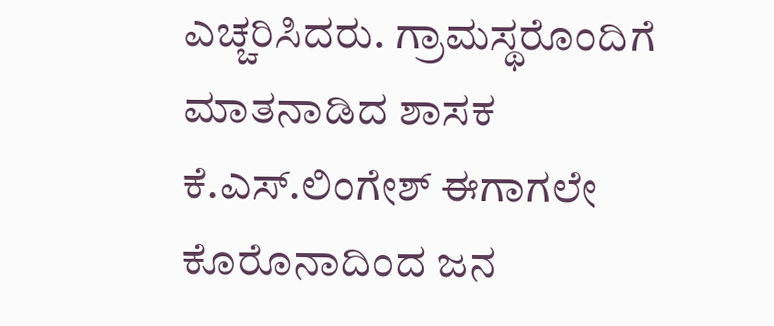ಎಚ್ಚರಿಸಿದರು. ಗ್ರಾಮಸ್ಥರೊಂದಿಗೆ ಮಾತನಾಡಿದ ಶಾಸಕ ಕೆ.ಎಸ್.ಲಿಂಗೇಶ್ ಈಗಾಗಲೇ ಕೊರೊನಾದಿಂದ ಜನ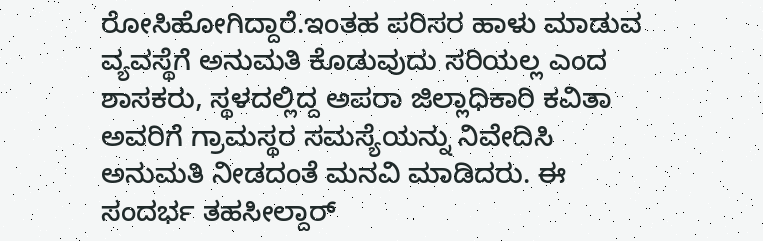ರೋಸಿಹೋಗಿದ್ದಾರೆ.ಇಂತಹ ಪರಿಸರ ಹಾಳು ಮಾಡುವ ವ್ಯವಸ್ಥೆಗೆ ಅನುಮತಿ ಕೊಡುವುದು ಸರಿಯಲ್ಲ ಎಂದ ಶಾಸಕರು, ಸ್ಥಳದಲ್ಲಿದ್ದ ಅಪರಾ ಜಿಲ್ಲಾಧಿಕಾರಿ ಕವಿತಾ ಅವರಿಗೆ ಗ್ರಾಮಸ್ಥರ ಸಮಸ್ಯೆಯನ್ನು ನಿವೇದಿಸಿ ಅನುಮತಿ ನೀಡದಂತೆ ಮನವಿ ಮಾಡಿದರು. ಈ ಸಂದರ್ಭ ತಹಸೀಲ್ದಾರ್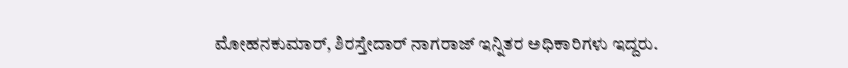ಮೋಹನಕುಮಾರ್, ಶಿರಸ್ತೇದಾರ್ ನಾಗರಾಜ್ ಇನ್ನಿತರ ಅಧಿಕಾರಿಗಳು ಇದ್ದರು.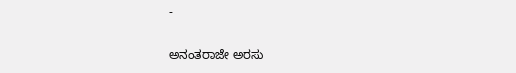-

ಅನಂತರಾಜೇ ಅರಸು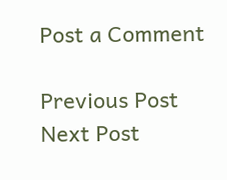Post a Comment

Previous Post Next Post